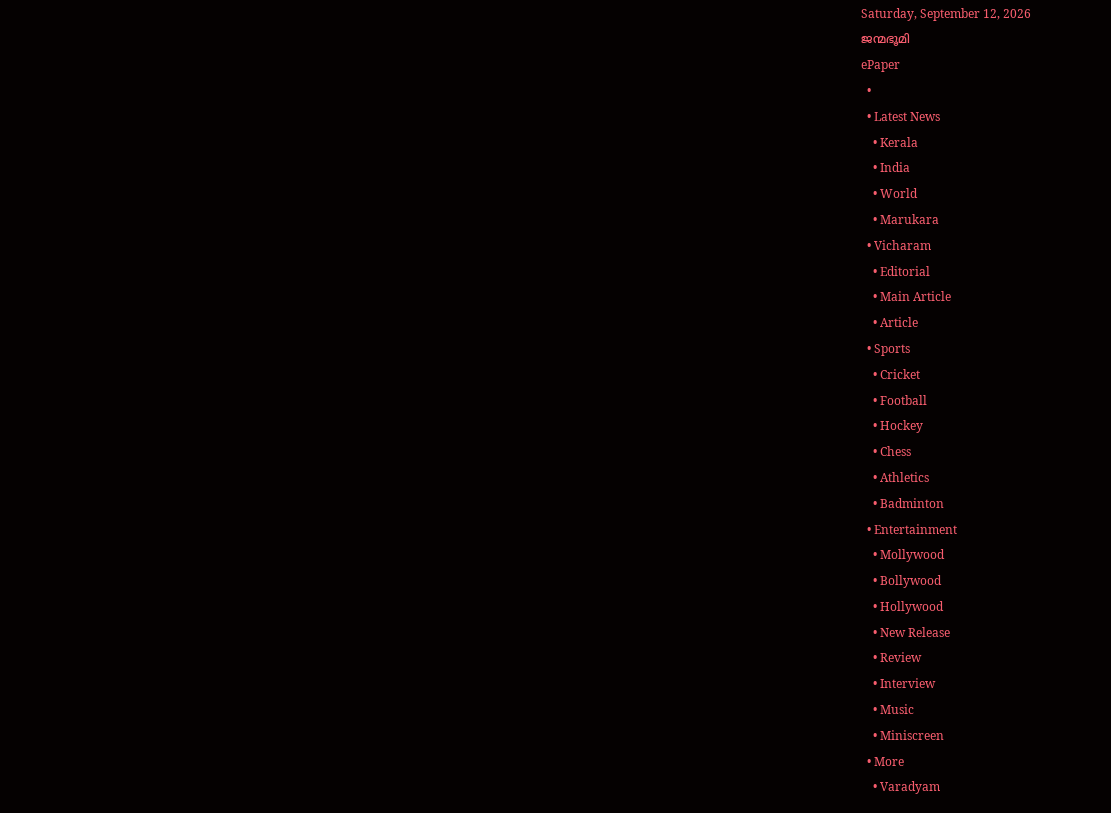Saturday, September 12, 2026
ജന്മഭൂമി
ePaper
  •
  • Latest News
    • Kerala
    • India
    • World
    • Marukara
  • Vicharam
    • Editorial
    • Main Article
    • Article
  • Sports
    • Cricket
    • Football
    • Hockey
    • Chess
    • Athletics
    • Badminton
  • Entertainment
    • Mollywood
    • Bollywood
    • Hollywood
    • New Release
    • Review
    • Interview
    • Music
    • Miniscreen
  • More
    • Varadyam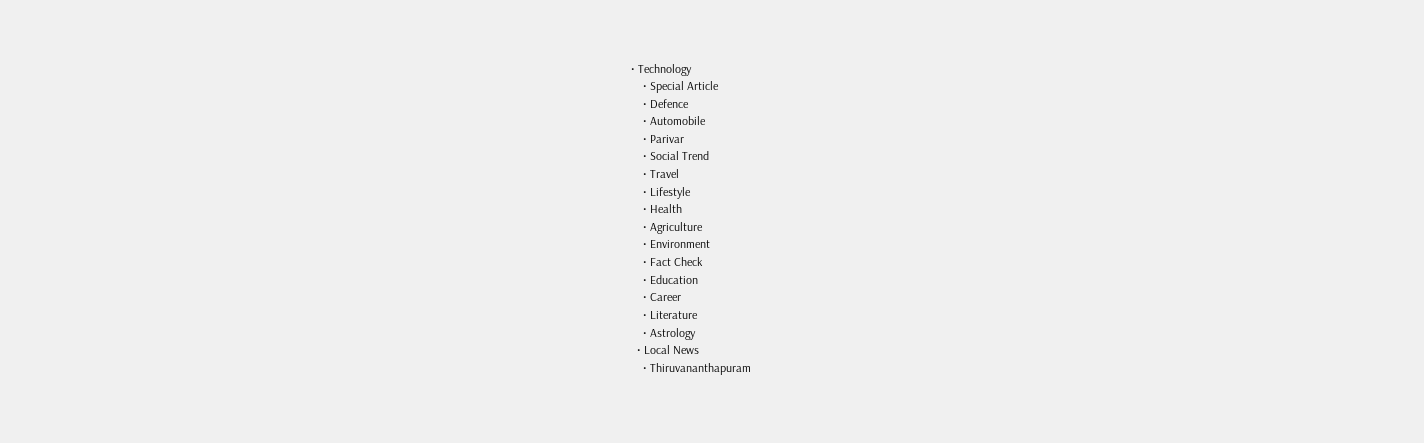• Technology
    • Special Article
    • Defence
    • Automobile
    • Parivar
    • Social Trend
    • Travel
    • Lifestyle
    • Health
    • Agriculture
    • Environment
    • Fact Check
    • Education
    • Career
    • Literature
    • Astrology
  • Local News
    • Thiruvananthapuram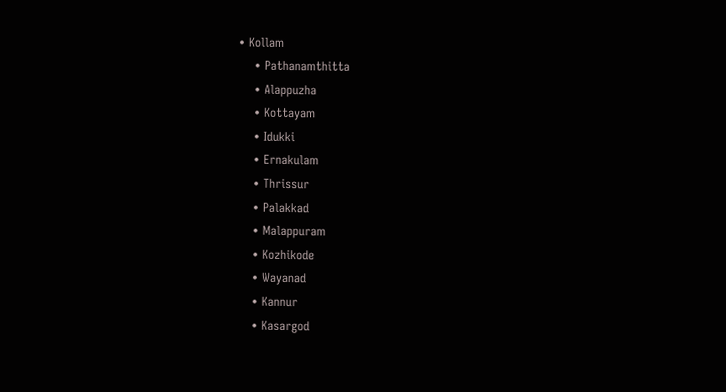• Kollam
    • Pathanamthitta
    • Alappuzha
    • Kottayam
    • Idukki
    • Ernakulam
    • Thrissur
    • Palakkad
    • Malappuram
    • Kozhikode
    • Wayanad
    • Kannur
    • Kasargod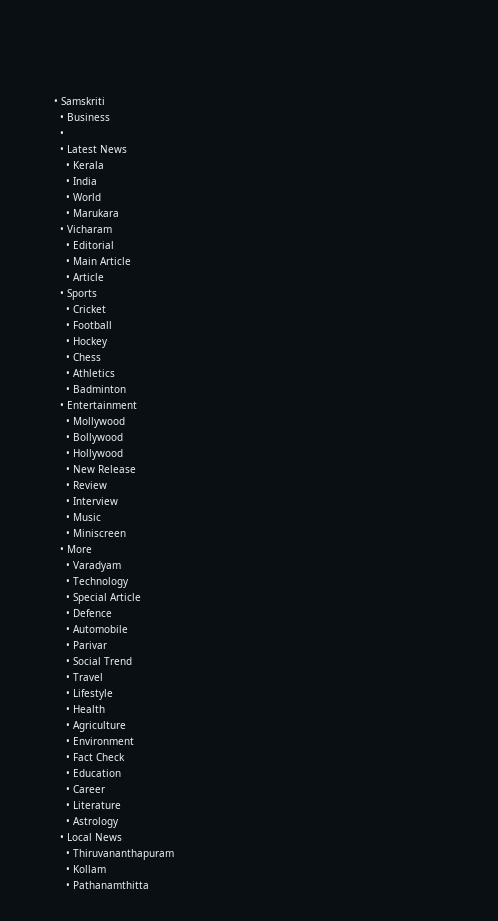• Samskriti
  • Business
  •
  • Latest News
    • Kerala
    • India
    • World
    • Marukara
  • Vicharam
    • Editorial
    • Main Article
    • Article
  • Sports
    • Cricket
    • Football
    • Hockey
    • Chess
    • Athletics
    • Badminton
  • Entertainment
    • Mollywood
    • Bollywood
    • Hollywood
    • New Release
    • Review
    • Interview
    • Music
    • Miniscreen
  • More
    • Varadyam
    • Technology
    • Special Article
    • Defence
    • Automobile
    • Parivar
    • Social Trend
    • Travel
    • Lifestyle
    • Health
    • Agriculture
    • Environment
    • Fact Check
    • Education
    • Career
    • Literature
    • Astrology
  • Local News
    • Thiruvananthapuram
    • Kollam
    • Pathanamthitta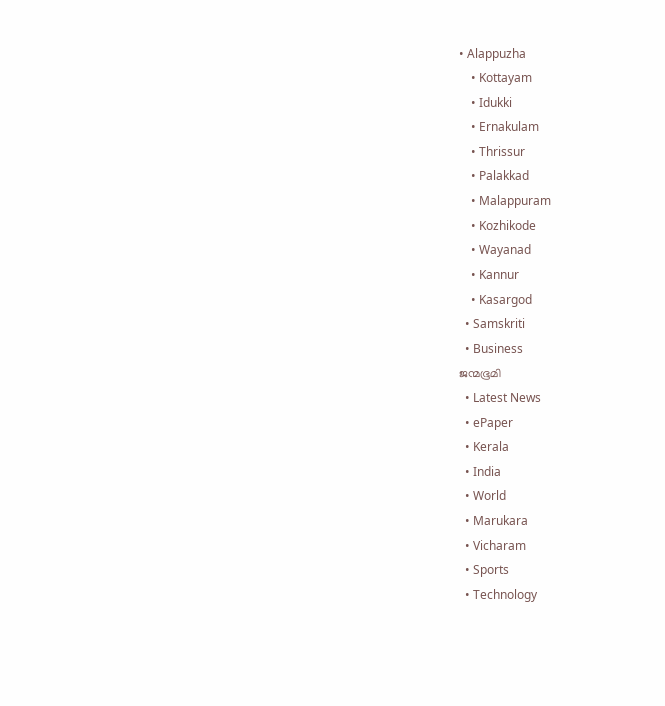• Alappuzha
    • Kottayam
    • Idukki
    • Ernakulam
    • Thrissur
    • Palakkad
    • Malappuram
    • Kozhikode
    • Wayanad
    • Kannur
    • Kasargod
  • Samskriti
  • Business
ജന്മഭൂമി
  • Latest News
  • ePaper
  • Kerala
  • India
  • World
  • Marukara
  • Vicharam
  • Sports
  • Technology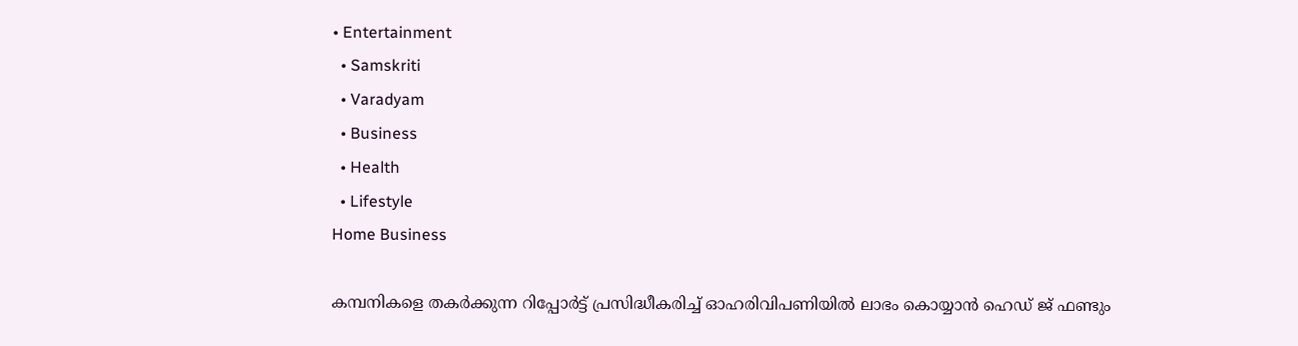• Entertainment
  • Samskriti
  • Varadyam
  • Business
  • Health
  • Lifestyle
Home Business

കമ്പനികളെ തകര്‍ക്കുന്ന റിപ്പോര്‍ട്ട് പ്രസിദ്ധീകരിച്ച് ഓഹരിവിപണിയില്‍ ലാഭം കൊയ്യാന്‍ ഹെഡ് ജ് ഫണ്ടും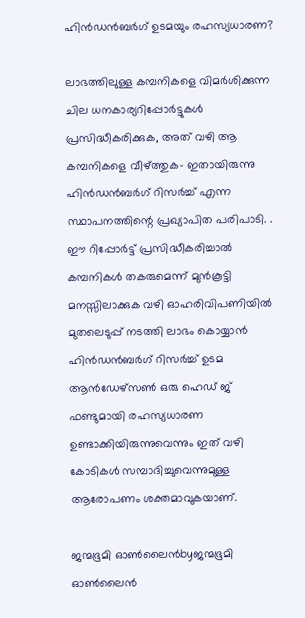ഹിന്‍ഡന്‍ബര്‍ഗ് ഉടമയും രഹസ്യധാരണ?

ലാഭത്തിലുള്ള കമ്പനികളെ വിമര്‍ശിക്കുന്ന ചില ധനകാര്യറിപ്പോര്‍ട്ടുകള്‍ പ്രസിദ്ധീകരിക്കുക, അത് വഴി ആ കമ്പനികളെ വീഴ്‌ത്തുക- ഇതായിരുന്നു ഹിന്‍ഡന്‍ബര്‍ഗ് റിസര്‍ച്ച് എന്ന സ്ഥാപനത്തിന്റെ പ്രഖ്യാപിത പരിപാടി. . ഈ റിപ്പോര്‍ട്ട് പ്രസിദ്ധീകരിച്ചാല്‍ കമ്പനികള്‍ തകരുമെന്ന് മുന്‍കൂട്ടി മനസ്സിലാക്കുക വഴി ഓഹരിവിപണിയില്‍ മുതലെടുപ്പ് നടത്തി ലാഭം കൊയ്യാന്‍ ഹിന്‍ഡന്‍ബര്‍ഗ് റിസര്‍ച്ച് ഉടമ ആന്‍ഡേഴ്സണ്‍ ഒരു ഹെഡ് ജ് ഫണ്ടുമായി രഹസ്യധാരണ ഉണ്ടാക്കിയിരുന്നുവെന്നും ഇത് വഴി കോടികള്‍ സമ്പാദിച്ചുവെന്നുമുള്ള ആരോപണം ശക്തമാവുകയാണ്.

ജന്മഭൂമി ഓണ്‍ലൈന്‍byജന്മഭൂമി ഓണ്‍ലൈന്‍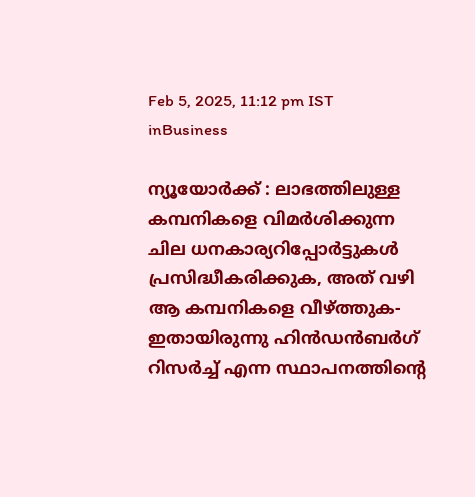Feb 5, 2025, 11:12 pm IST
inBusiness

ന്യൂയോര്‍ക്ക് : ലാഭത്തിലുള്ള കമ്പനികളെ വിമര്‍ശിക്കുന്ന ചില ധനകാര്യറിപ്പോര്‍ട്ടുകള്‍ പ്രസിദ്ധീകരിക്കുക, അത് വഴി ആ കമ്പനികളെ വീഴ്‌ത്തുക- ഇതായിരുന്നു ഹിന്‍ഡന്‍ബര്‍ഗ് റിസര്‍ച്ച് എന്ന സ്ഥാപനത്തിന്റെ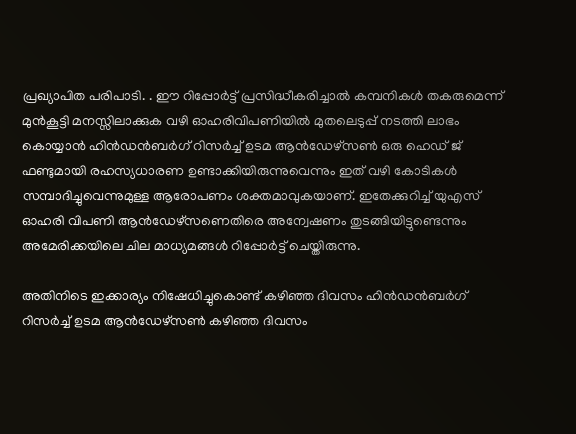പ്രഖ്യാപിത പരിപാടി. . ഈ റിപ്പോര്‍ട്ട് പ്രസിദ്ധീകരിച്ചാല്‍ കമ്പനികള്‍ തകരുമെന്ന് മുന്‍കൂട്ടി മനസ്സിലാക്കുക വഴി ഓഹരിവിപണിയില്‍ മുതലെടുപ്പ് നടത്തി ലാഭം കൊയ്യാന്‍ ഹിന്‍ഡന്‍ബര്‍ഗ് റിസര്‍ച്ച് ഉടമ ആന്‍ഡേഴ്സണ്‍ ഒരു ഹെഡ് ജ് ഫണ്ടുമായി രഹസ്യധാരണ ഉണ്ടാക്കിയിരുന്നുവെന്നും ഇത് വഴി കോടികള്‍ സമ്പാദിച്ചുവെന്നുമുള്ള ആരോപണം ശക്തമാവുകയാണ്. ഇതേക്കുറിച്ച് യുഎസ് ഓഹരി വിപണി ആന്‍ഡേഴ്സണെതിരെ അന്വേഷണം തുടങ്ങിയിട്ടുണ്ടെന്നും അമേരിക്കയിലെ ചില മാധ്യമങ്ങള്‍ റിപ്പോര്‍ട്ട് ചെയ്തിരുന്നു.

അതിനിടെ ഇക്കാര്യം നിഷേധിച്ചുകൊണ്ട് കഴിഞ്ഞ ദിവസം ഹിന്‍ഡന്‍ബര്‍ഗ് റിസര്‍ച്ച് ഉടമ ആന്‍ഡേഴ്സണ്‍ കഴിഞ്ഞ ദിവസം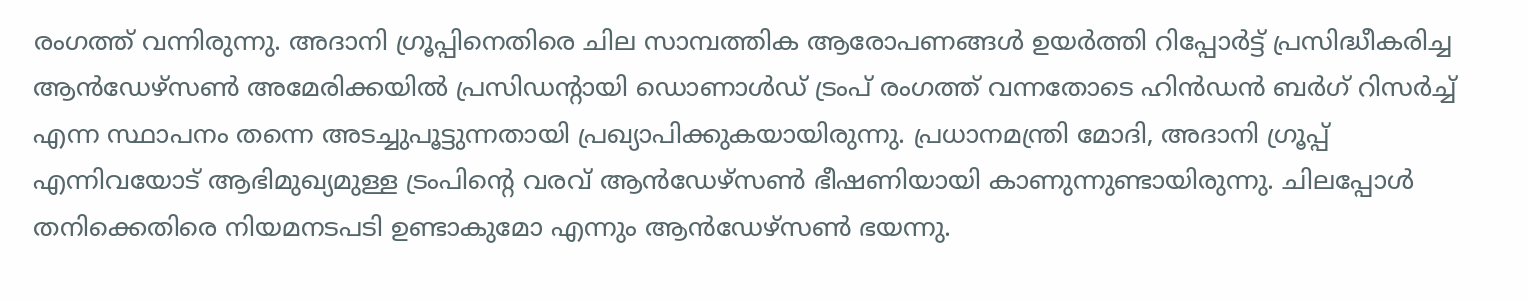രംഗത്ത് വന്നിരുന്നു. അദാനി ഗ്രൂപ്പിനെതിരെ ചില സാമ്പത്തിക ആരോപണങ്ങള്‍ ഉയര്‍ത്തി റിപ്പോര്‍ട്ട് പ്രസിദ്ധീകരിച്ച ആന്‍ഡേഴ്സണ്‍ അമേരിക്കയില്‍ പ്രസിഡന്‍റായി ഡൊണാള്‍ഡ് ട്രംപ് രംഗത്ത് വന്നതോടെ ഹിന്‍ഡന്‍ ബര്‍ഗ് റിസര്‍ച്ച് എന്ന സ്ഥാപനം തന്നെ അടച്ചുപൂട്ടുന്നതായി പ്രഖ്യാപിക്കുകയായിരുന്നു. പ്രധാനമന്ത്രി മോദി, അദാനി ഗ്രൂപ്പ് എന്നിവയോട് ആഭിമുഖ്യമുള്ള ട്രംപിന്റെ വരവ് ആന്‍ഡേഴ്സണ്‍ ഭീഷണിയായി കാണുന്നുണ്ടായിരുന്നു. ചിലപ്പോള്‍ തനിക്കെതിരെ നിയമനടപടി ഉണ്ടാകുമോ എന്നും ആന്‍ഡേഴ്സണ്‍ ഭയന്നു.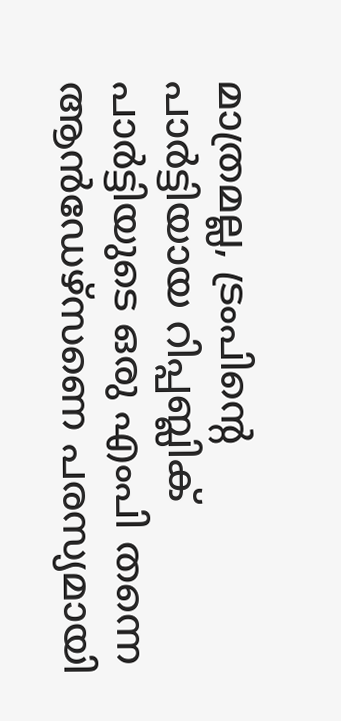മാത്രമല്ല, ട്രംപിന്റെ പാര്‍ട്ടിയായ റിപ്പബ്ലിക് പാര്‍ട്ടിയുടെ ഒരു എംപി തന്നെ ആന്‍ഡേഴ്സണെ പരസ്യമായി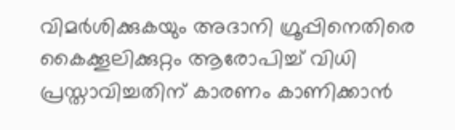വിമര്‍ശിക്കുകയും അദാനി ഗ്രൂപ്പിനെതിരെ കൈക്കൂലിക്കുറ്റം ആരോപിച്ച് വിധി പ്രസ്താവിച്ചതിന് കാരണം കാണിക്കാന്‍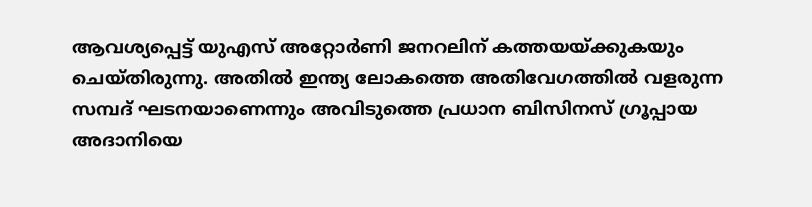ആവശ്യപ്പെട്ട് യുഎസ് അറ്റോര്‍ണി ജനറലിന് കത്തയയ്‌ക്കുകയും ചെയ്തിരുന്നു. അതില്‍ ഇന്ത്യ ലോകത്തെ അതിവേഗത്തില്‍ വളരുന്ന സമ്പദ് ഘടനയാണെന്നും അവിടുത്തെ പ്രധാന ബിസിനസ് ഗ്രൂപ്പായ അദാനിയെ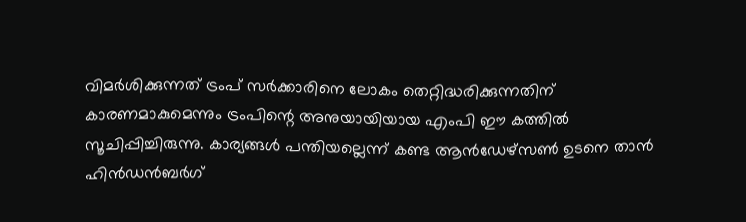വിമര്‍ശിക്കുന്നത് ട്രംപ് സര്‍ക്കാരിനെ ലോകം തെറ്റിദ്ധരിക്കുന്നതിന് കാരണമാകുമെന്നും ട്രംപിന്റെ അനുയായിയായ എംപി ഈ കത്തില്‍ സൂചിപ്പിച്ചിരുന്നു. കാര്യങ്ങള്‍ പന്തിയല്ലെന്ന് കണ്ട ആന്‍ഡേഴ്സണ്‍ ഉടനെ താന്‍ ഹിന്‍ഡന്‍ബര്‍ഗ്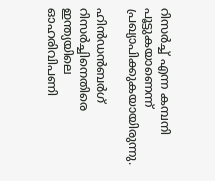റിസര്‍ച്ച് എന്ന കമ്പനി പൂട്ടുകയാണെന്ന് പ്രഖ്യാപിക്കുകയായിരുന്നു.

ഹിന്‍ഡന്‍ബര്‍ഗ് റിസര്‍ച്ചിനെതിരെ ഇന്ത്യയിലെ ഓഹരിവിപണി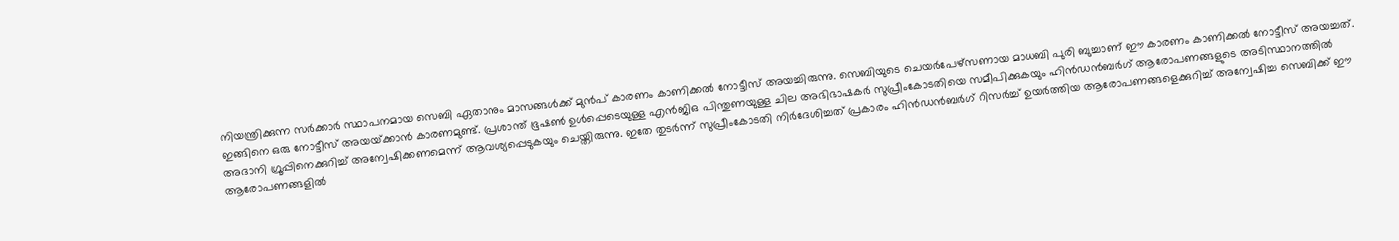നിയന്ത്രിക്കുന്ന സര്‍ക്കാര്‍ സ്ഥാപനമായ സെബി ഏതാനും മാസങ്ങള്‍ക്ക് മുന്‍പ് കാരണം കാണിക്കല്‍ നോട്ടീസ് അയച്ചിരുന്നു. സെബിയുടെ ചെയര്‍പേഴ്സണായ മാധബി പുരി ബുച്ചാണ് ഈ കാരണം കാണിക്കല്‍ നോട്ടീസ് അയച്ചത്. ഇങ്ങിനെ ഒരു നോട്ടീസ് അയയ്‌ക്കാന്‍ കാരണമുണ്ട്. പ്രശാന്ത് ഭൂഷണ്‍ ഉള്‍പ്പെടെയുള്ള എന്‍ജിഒ പിന്തുണയുള്ള ചില അഭിഭാഷകര്‍ സുപ്രീംകോടതിയെ സമീപിക്കുകയും ഹിന്‍ഡന്‍ബര്‍ഗ് ആരോപണങ്ങളുടെ അടിസ്ഥാനത്തില്‍ അദാനി ഗ്രൂപ്പിനെക്കുറിച്ച് അന്വേഷിക്കണമെന്ന് ആവശ്യപ്പെടുകയും ചെയ്തിരുന്നു. ഇതേ തുടര്‍ന്ന് സുപ്രീംകോടതി നിര്‍ദേശിച്ചത് പ്രകാരം ഹിന്‍ഡന്‍ബര്‍ഗ് റിസര്‍ച്ച് ഉയര്‍ത്തിയ ആരോപണങ്ങളെക്കുറിച്ച് അന്വേഷിച്ച സെബിക്ക് ഈ ആരോപണങ്ങളില്‍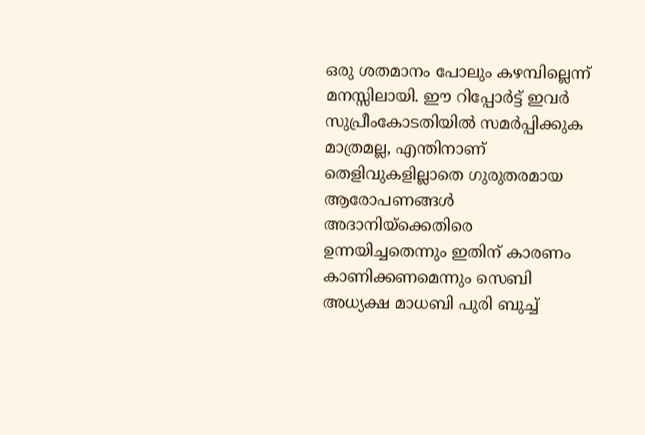ഒരു ശതമാനം പോലും കഴമ്പില്ലെന്ന് മനസ്സിലായി. ഈ റിപ്പോര്‍ട്ട് ഇവര്‍ സുപ്രീംകോടതിയില്‍ സമര്‍പ്പിക്കുക മാത്രമല്ല, എന്തിനാണ് തെളിവുകളില്ലാതെ ഗുരുതരമായ ആരോപണങ്ങള്‍ അദാനിയ്‌ക്കെതിരെ ഉന്നയിച്ചതെന്നും ഇതിന് കാരണം കാണിക്കണമെന്നും സെബി അധ്യക്ഷ മാധബി പുരി ബുച്ച്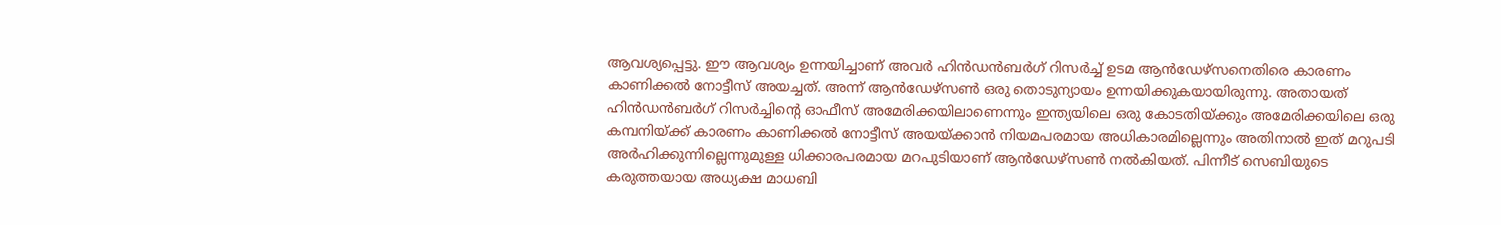ആവശ്യപ്പെട്ടു. ഈ ആവശ്യം ഉന്നയിച്ചാണ് അവര്‍ ഹിന്‍ഡന്‍ബര്‍ഗ് റിസര്‍ച്ച് ഉടമ ആന്‍ഡേഴ്സനെതിരെ കാരണം കാണിക്കല്‍ നോട്ടീസ് അയച്ചത്. അന്ന് ആന്‍ഡേഴ്സണ്‍ ഒരു തൊടുന്യായം ഉന്നയിക്കുകയായിരുന്നു. അതായത് ഹിന്‍ഡന്‍ബര്‍ഗ് റിസര്‍ച്ചിന്റെ ഓഫീസ് അമേരിക്കയിലാണെന്നും ഇന്ത്യയിലെ ഒരു കോടതിയ്‌ക്കും അമേരിക്കയിലെ ഒരു കമ്പനിയ്‌ക്ക് കാരണം കാണിക്കല്‍ നോട്ടീസ് അയയ്‌ക്കാന്‍ നിയമപരമായ അധികാരമില്ലെന്നും അതിനാല്‍ ഇത് മറുപടി അര്‍ഹിക്കുന്നില്ലെന്നുമുള്ള ധിക്കാരപരമായ മറപുടിയാണ് ആന്‍ഡേഴ്സണ്‍ നല്‍കിയത്. പിന്നീട് സെബിയുടെ കരുത്തയായ അധ്യക്ഷ മാധബി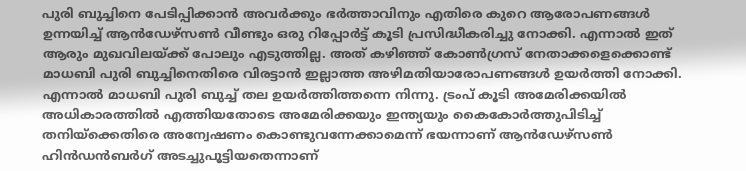പുരി ബുച്ചിനെ പേടിപ്പിക്കാന്‍ അവര്‍ക്കും ഭര്‍ത്താവിനും എതിരെ കുറെ ആരോപണങ്ങള്‍ ഉന്നയിച്ച് ആന്‍ഡേഴ്സണ്‍ വീണ്ടും ഒരു റിപ്പോര്‍ട്ട് കൂടി പ്രസിദ്ധീകരിച്ചു നോക്കി. എന്നാല്‍ ഇത് ആരും മുഖവിലയ്‌ക്ക് പോലും എടുത്തില്ല. അത് കഴിഞ്ഞ് കോണ്‍ഗ്രസ് നേതാക്കളെക്കൊണ്ട് മാധബി പുരി ബുച്ചിനെതിരെ വിരട്ടാന്‍ ഇല്ലാത്ത അഴിമതിയാരോപണങ്ങള്‍ ഉയര്‍ത്തി നോക്കി. എന്നാല്‍ മാധബി പുരി ബുച്ച് തല ഉയര്‍ത്തിത്തന്നെ നിന്നു. ട്രംപ് കൂടി അമേരിക്കയില്‍ അധികാരത്തില്‍ എത്തിയതോടെ അമേരിക്കയും ഇന്ത്യയും കൈകോര്‍ത്തുപിടിച്ച് തനിയ്‌ക്കെതിരെ അന്വേഷണം കൊണ്ടുവന്നേക്കാമെന്ന് ഭയന്നാണ് ആന്‍ഡേഴ്സണ്‍ ഹിന്‍ഡന്‍ബര്‍ഗ് അടച്ചുപൂട്ടിയതെന്നാണ്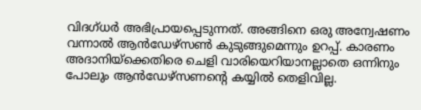വിദഗ്ധര്‍ അഭിപ്രായപ്പെടുന്നത്. അങ്ങിനെ ഒരു അന്വേഷണം വന്നാല്‍ ആന്‍ഡേഴ്സണ്‍ കുടുങ്ങുമെന്നും ഉറപ്പ്. കാരണം അദാനിയ്‌ക്കെതിരെ ചെളി വാരിയെറിയാനല്ലാതെ ഒന്നിനും പോലും ആന്‍ഡേഴ്സണന്റെ കയ്യില്‍ തെളിവില്ല.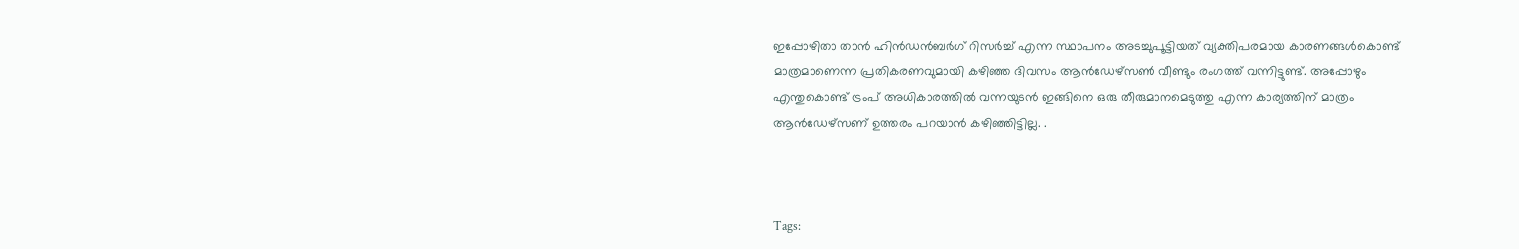ഇപ്പോഴിതാ താന്‍ ഹിന്‍ഡന്‍ബര്‍ഗ് റിസര്‍ച്ച് എന്ന സ്ഥാപനം അടച്ചുപൂട്ടിയത് വ്യക്തിപരമായ കാരണങ്ങൾകൊണ്ട് മാത്രമാണെന്ന പ്രതികരണവുമായി കഴിഞ്ഞ ദിവസം ആൻഡേഴ്സൺ വീണ്ടും രംഗത്ത് വന്നിട്ടുണ്ട്. അപ്പോഴും എന്തുകൊണ്ട് ട്രംപ് അധികാരത്തില്‍ വന്നയുടന്‍ ഇങ്ങിനെ ഒരു തീരുമാനമെടുത്തു എന്ന കാര്യത്തിന് മാത്രം ആന്‍ഡേഴ്സണ് ഉത്തരം പറയാന്‍ കഴിഞ്ഞിട്ടില്ല. .



Tags: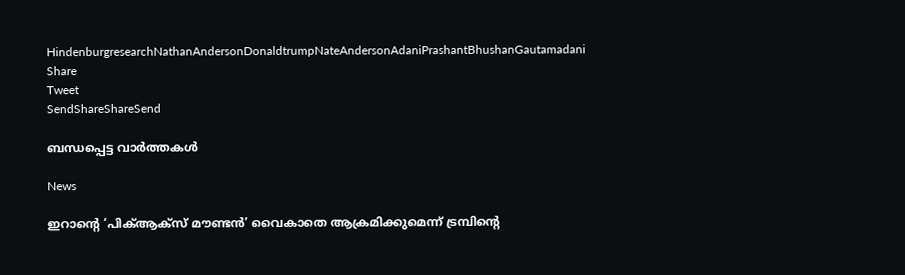HindenburgresearchNathanAndersonDonaldtrumpNateAndersonAdaniPrashantBhushanGautamadani
Share
Tweet
SendShareShareSend

ബന്ധപ്പെട്ട വാര്‍ത്തകള്‍

News

ഇറാന്റെ ‘പിക്ആക്‌സ് മൗണ്ടൻ’ വൈകാതെ ആക്രമിക്കുമെന്ന് ട്രമ്പിന്റെ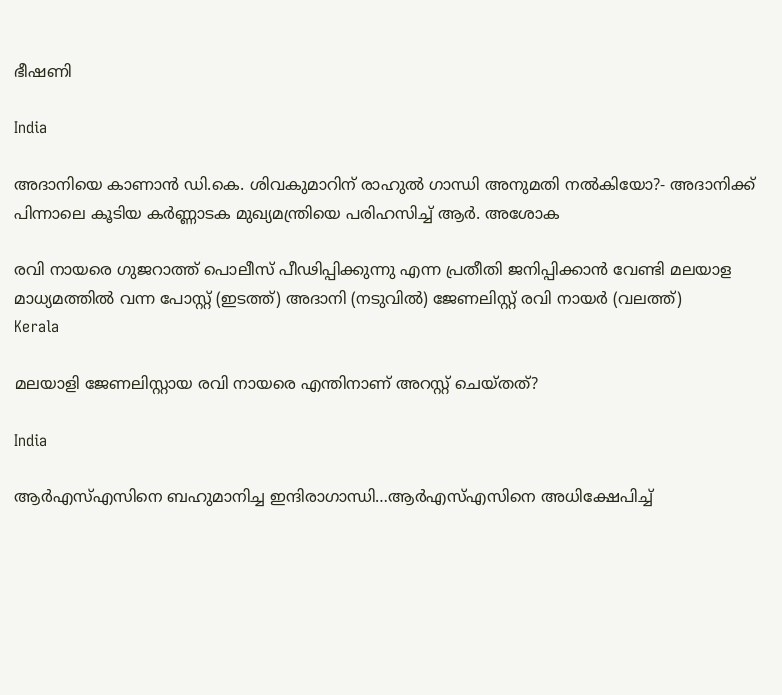ഭീഷണി

India

അദാനിയെ കാണാന്‍ ഡി.കെ. ശിവകുമാറിന് രാഹുല്‍ ഗാന്ധി അനുമതി നല്‍കിയോ?- അദാനിക്ക് പിന്നാലെ കൂടിയ കര്‍ണ്ണാടക മുഖ്യമന്ത്രിയെ പരിഹസിച്ച് ആര്‍. അശോക

രവി നായരെ ഗുജറാത്ത് പൊലീസ് പീഢിപ്പിക്കുന്നു എന്ന പ്രതീതി ജനിപ്പിക്കാന്‍ വേണ്ടി മലയാള മാധ്യമത്തില്‍ വന്ന പോസ്റ്റ് (ഇടത്ത്) അദാനി (നടുവില്‍) ജേണലിസ്റ്റ് രവി നായര്‍ (വലത്ത്)
Kerala

മലയാളി ജേണലിസ്റ്റായ രവി നായരെ എന്തിനാണ് അറസ്റ്റ് ചെയ്തത്?

India

ആര്‍എസ്എസിനെ ബഹുമാനിച്ച ഇന്ദിരാഗാന്ധി…ആര്‍എസ്എസിനെ അധിക്ഷേപിച്ച്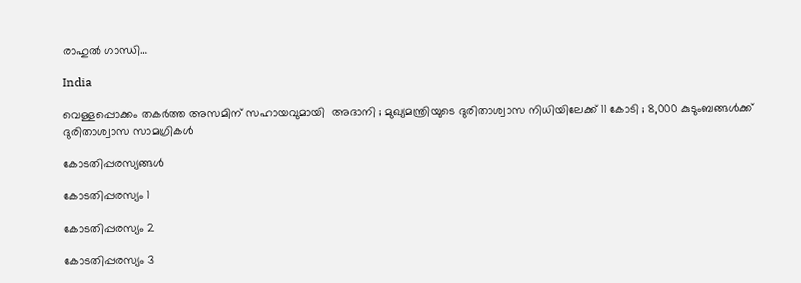രാഹുല്‍ ഗാന്ധി…

India

വെള്ളപ്പൊക്കം തകർത്ത അസമിന് സഹായവുമായി  അദാനി ; മുഖ്യമന്ത്രിയുടെ ദുരിതാശ്വാസ നിധിയിലേക്ക് 11 കോടി ; 8,000 കുടുംബങ്ങൾക്ക് ദുരിതാശ്വാസ സാമഗ്രികൾ

കോടതിപ്പരസ്യങ്ങള്‍

കോടതിപ്പരസ്യം 1

കോടതിപ്പരസ്യം 2

കോടതിപ്പരസ്യം 3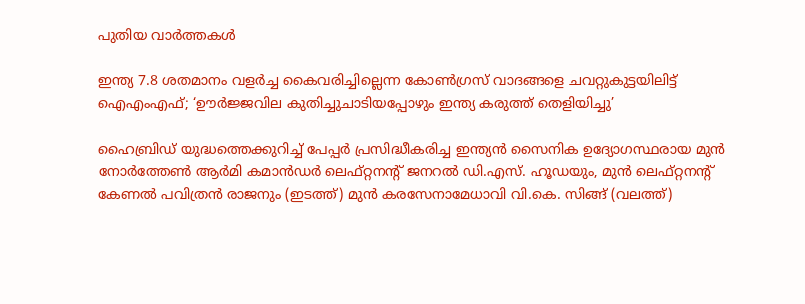പുതിയ വാര്‍ത്തകള്‍

ഇന്ത്യ 7.8 ശതമാനം വളര്‍ച്ച കൈവരിച്ചില്ലെന്ന കോണ്‍ഗ്രസ് വാദങ്ങളെ ചവറ്റുകുട്ടയിലിട്ട് ഐഎംഎഫ്; ‘ഊർജ്ജവില കുതിച്ചുചാടിയപ്പോഴും ഇന്ത്യ കരുത്ത് തെളിയിച്ചു’

ഹൈബ്രിഡ് യുദ്ധത്തെക്കുറിച്ച് പേപ്പര്‍ പ്രസിദ്ധീകരിച്ച ഇന്ത്യന്‍ സൈനിക ഉദ്യോഗസ്ഥരായ മുൻ നോർത്തേൺ ആർമി കമാൻഡർ ലെഫ്റ്റനന്റ് ജനറൽ ഡി.എസ്. ഹൂഡയും, മുന്‍ ലെഫ്റ്റനന്റ് കേണൽ പവിത്രൻ രാജനും (ഇടത്ത്) മുന്‍ കരസേനാമേധാവി വി.കെ. സിങ്ങ് (വലത്ത്)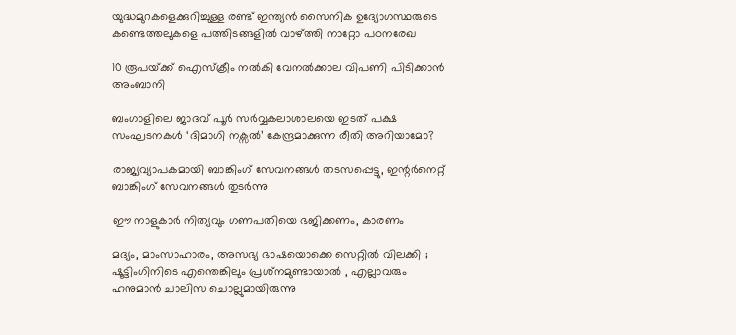യുദ്ധമുറകളെക്കുറിച്ചുള്ള രണ്ട് ഇന്ത്യൻ സൈനിക ഉദ്യോഗസ്ഥരുടെ കണ്ടെത്തലുകളെ പത്തിടങ്ങളിൽ വാഴ്‌ത്തി നാറ്റോ പഠനരേഖ

10 രൂപയ്‌ക്ക് ഐസ്ക്രീം നൽകി വേനല്‍ക്കാല വിപണി പിടിക്കാൻ അംബാനി

ബംഗാളിലെ ജാദവ് പൂര്‍ സര്‍വ്വകലാശാലയെ ഇടത് പക്ഷ സംഘടനകള്‍ ‘ദിമാഗി നക്സല്‍’ കേന്ദ്രമാക്കുന്ന രീതി അറിയാമോ?

രാജ്യവ്യാപകമായി ബാങ്കിംഗ് സേവനങ്ങള്‍ തടസപ്പെട്ടു, ഇന്റര്‍നെറ്റ് ബാങ്കിംഗ് സേവനങ്ങള്‍ തുടര്‍ന്നു

ഈ നാളുകാർ നിത്യവും ഗണപതിയെ ഭജിക്കണം, കാരണം

മദ്യം, മാംസാഹാരം, അസഭ്യ ഭാഷയൊക്കെ സെറ്റിൽ വിലക്കി ; ഷൂട്ടിംഗിനിടെ എന്തെങ്കിലും പ്രശ്‌നമുണ്ടായാൽ , എല്ലാവരും ഹനുമാൻ ചാലിസ ചൊല്ലുമായിരുന്നു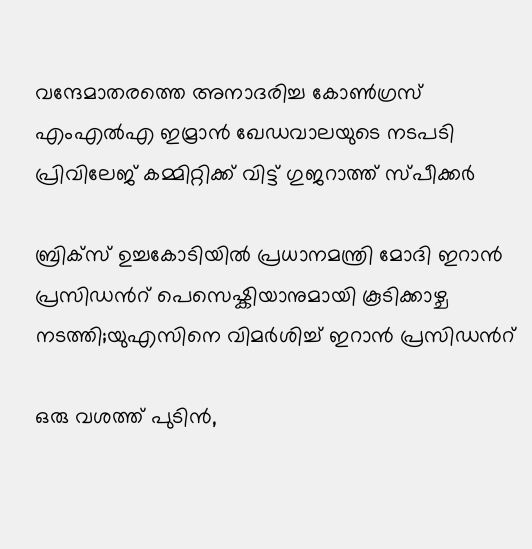വന്ദേമാതരത്തെ അനാദരിച്ച കോണ്‍ഗ്രസ് എംഎല്‍എ ഇമ്രാന്‍ ഖേഡവാലയുടെ നടപടി പ്രിവിലേജ് കമ്മിറ്റിക്ക് വിട്ട് ഗുജറാത്ത് സ്പീക്കര്‍

ബ്രിക്സ് ഉച്ചകോടിയിൽ പ്രധാനമന്ത്രി മോദി ഇറാൻ പ്രസിഡന്‍റ് പെസെഷ്കിയാനുമായി കൂടിക്കാഴ്ച നടത്തി;യുഎസിനെ വിമര്‍ശിച്ച് ഇറാന്‍ പ്രസിഡന്‍റ്

ഒരു വശത്ത് പുടിൻ,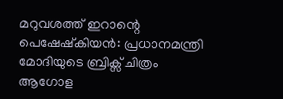മറുവശത്ത് ഇറാന്റെ പെഷേഷ്കിയൻ: പ്രധാനമന്ത്രി മോദിയുടെ ബ്രിക്സ് ചിത്രം ആഗോള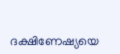ദക്ഷിണേഷ്യയെ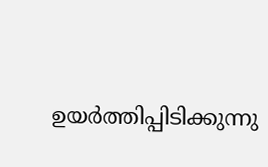ഉയർത്തിപ്പിടിക്കുന്നു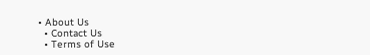• About Us
  • Contact Us
  • Terms of Use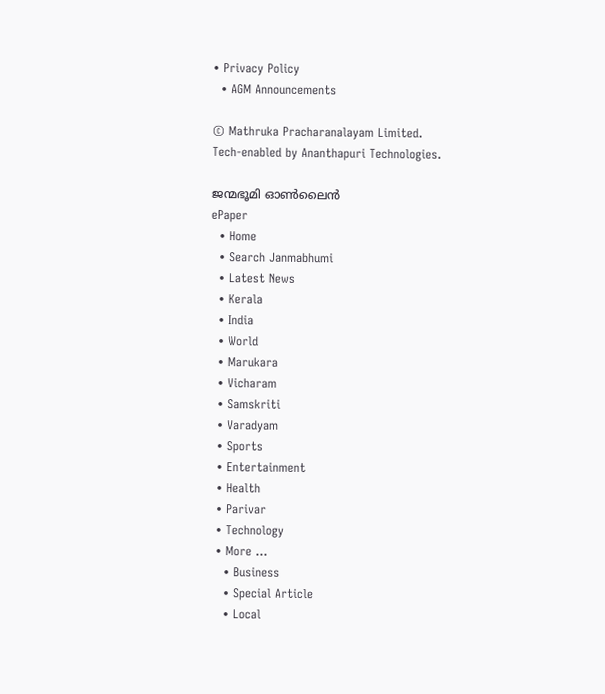• Privacy Policy
  • AGM Announcements

© Mathruka Pracharanalayam Limited.
Tech-enabled by Ananthapuri Technologies.

ജന്മഭൂമി ഓണ്‍ലൈന്‍
ePaper
  • Home
  • Search Janmabhumi
  • Latest News
  • Kerala
  • India
  • World
  • Marukara
  • Vicharam
  • Samskriti
  • Varadyam
  • Sports
  • Entertainment
  • Health
  • Parivar
  • Technology
  • More …
    • Business
    • Special Article
    • Local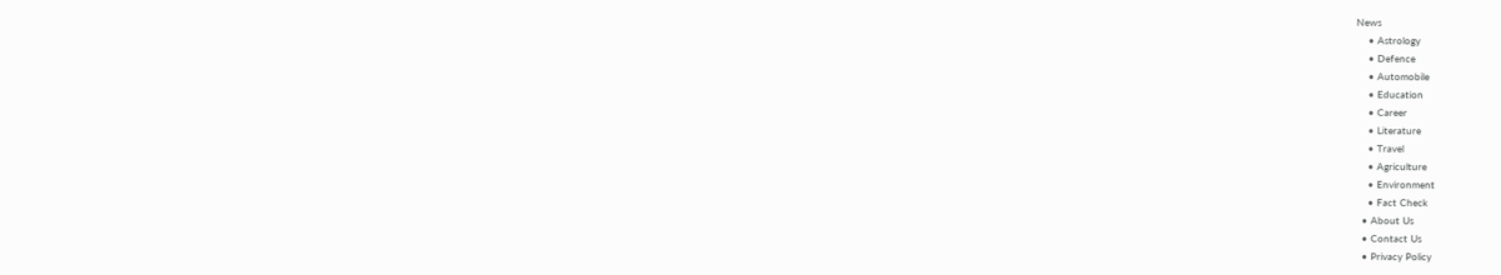News
    • Astrology
    • Defence
    • Automobile
    • Education
    • Career
    • Literature
    • Travel
    • Agriculture
    • Environment
    • Fact Check
  • About Us
  • Contact Us
  • Privacy Policy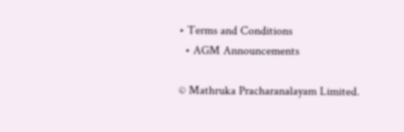• Terms and Conditions
  • AGM Announcements

© Mathruka Pracharanalayam Limited.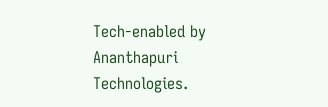Tech-enabled by Ananthapuri Technologies.